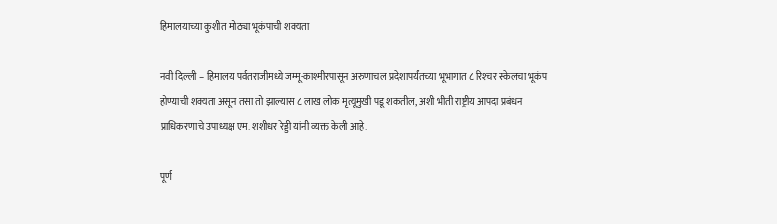हिमालयाच्या कुशीत मोठ्या भूकंपाची शक्यता

नवी दिल्ली – हिमालय पर्वतराजीमध्ये जम्मू-काश्मीरपासून अरुणाचल प्रदेशापर्यंतच्या भूभागात ८ रिश्‍चर स्केलचा भूकंप होण्याची शक्यता असून तसा तो झाल्यास ८ लाख लोक मृत्यूमुखी पडू शकतील, अशी भीती राष्ट्रीय आपदा प्रबंधन प्राधिकरणाचे उपाध्यक्ष एम. शशीधर रेड्डी यांनी व्यक्त केली आहे.

पूर्ण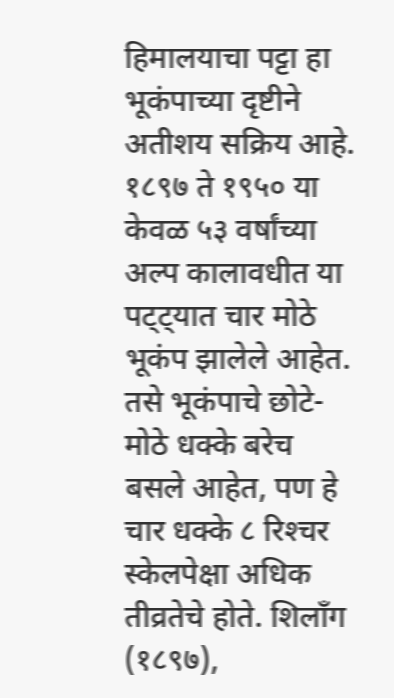हिमालयाचा पट्टा हा भूकंपाच्या दृष्टीने अतीशय सक्रिय आहे. १८९७ ते १९५० या केवळ ५३ वर्षांच्या अल्प कालावधीत या पट्ट्यात चार मोठे भूकंप झालेले आहेत. तसे भूकंपाचे छोटे-मोठे धक्के बरेच बसले आहेत, पण हे चार धक्के ८ रिश्‍चर स्केलपेक्षा अधिक तीव्रतेचे होते. शिलॉंग (१८९७),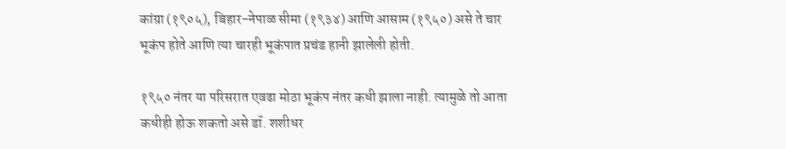कांग्रा (१९०५), बिहार-नेपाळ सीमा (१९३४) आणि आसाम (१९५०) असे ते चार भूकंप होते आणि त्या चारही भूकंपात प्रचंड हानी झालेली होती.

१९५० नंतर या परिसरात एवढा मोठा भूकंप नंतर कधी झाला नाही. त्यामुळे तो आता कधीही होऊ शकतो असे डॉ. शशीधर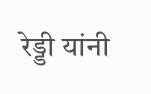रेड्डी यांनी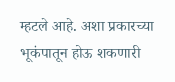म्हटले आहे. अशा प्रकारच्या भूकंपातून होऊ शकणारी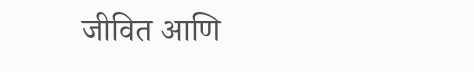जीवित आणि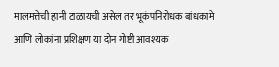मालमत्तेची हानी टाळायची असेल तर भूकंपनिरोधक बांधकामे आणि लोकांना प्रशिक्षण या दोन गोष्टी आवश्यक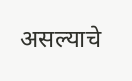असल्याचे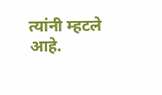त्यांनी म्हटले आहे.